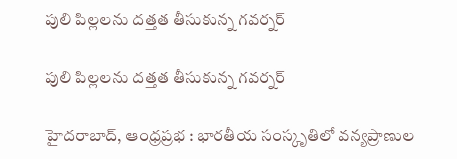పులి పిల్లలను దత్తత తీసుకున్న గవర్నర్

పులి పిల్లలను దత్తత తీసుకున్న గవర్నర్

హైదరాబాద్, ఆంధ్రప్రభ : భారతీయ సంస్కృతిలో వన్యప్రాణుల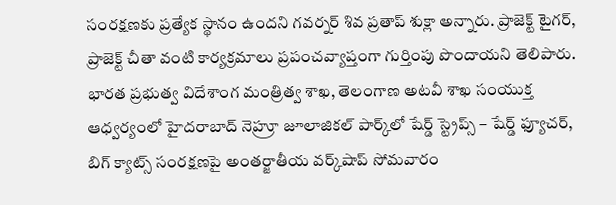సంరక్షణకు ప్రత్యేక స్థానం ఉందని గవర్నర్ శివ ప్రతాప్ శుక్లా అన్నారు. ప్రాజెక్ట్ టైగర్, ప్రాజెక్ట్ చీతా వంటి కార్యక్రమాలు ప్రపంచవ్యాప్తంగా గుర్తింపు పొందాయని తెలిపారు. భారత ప్రభుత్వ విదేశాంగ మంత్రిత్వ శాఖ, తెలంగాణ అటవీ శాఖ సంయుక్త ఆధ్వర్యంలో హైదరాబాద్ నెహ్రూ జూలాజికల్ పార్క్‌లో షేర్డ్ స్ట్రెప్స్ – షేర్డ్ ఫ్యూచర్, బిగ్ క్యాట్స్ సంరక్షణపై అంతర్జాతీయ వర్క్‌షాప్ సోమవారం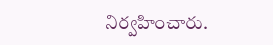నిర్వహించారు.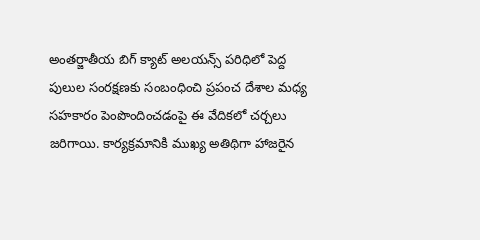అంతర్జాతీయ బిగ్ క్యాట్ అలయన్స్ పరిధిలో పెద్ద పులుల సంరక్షణకు సంబంధించి ప్రపంచ దేశాల మధ్య సహకారం పెంపొందించడంపై ఈ వేదికలో చర్చలు జరిగాయి. కార్యక్రమానికి ముఖ్య అతిథిగా హాజరైన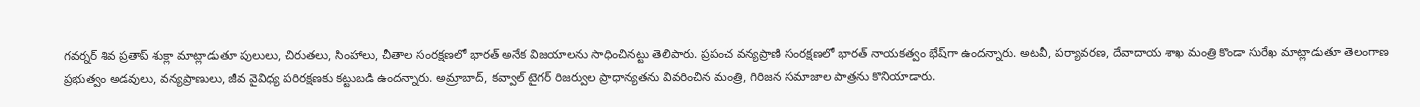గవర్నర్ శివ ప్రతాప్ శుక్లా మాట్లాడుతూ పులులు, చిరుతలు, సింహాలు, చీతాల సంరక్షణలో భారత్ అనేక విజయాలను సాధించినట్టు తెలిపారు. ప్రపంచ వన్యప్రాణి సంరక్షణలో భారత్ నాయకత్వం భేష్‌గా ఉందన్నారు. అటవీ, పర్యావరణ, దేవాదాయ శాఖ మంత్రి కొండా సురేఖ మాట్లాడుతూ తెలంగాణ ప్రభుత్వం అడవులు, వన్యప్రాణులు, జీవ వైవిధ్య పరిరక్షణకు కట్టుబడి ఉందన్నారు. అమ్రాబాద్, కవ్వాల్ టైగర్ రిజర్వుల ప్రాధాన్యతను వివరించిన మంత్రి, గిరిజన సమాజాల పాత్రను కొనియాడారు.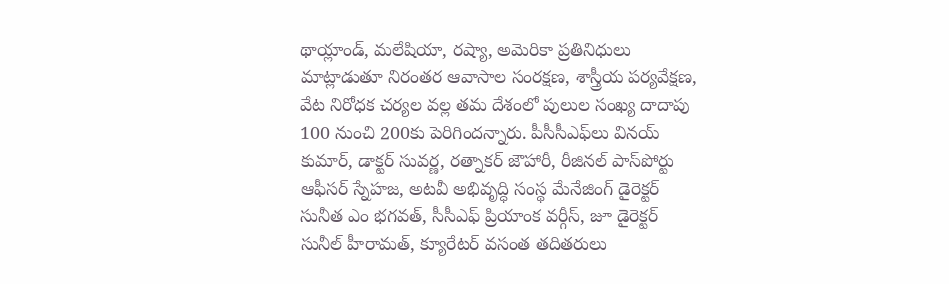థాయ్లాండ్, మలేషియా, రష్యా, అమెరికా ప్రతినిధులు మాట్లాడుతూ నిరంతర ఆవాసాల సంరక్షణ, శాస్త్రీయ పర్యవేక్షణ, వేట నిరోధక చర్యల వల్ల తమ దేశంలో పులుల సంఖ్య దాదాపు 100 నుంచి 200కు పెరిగిందన్నారు. పీసీసీఎఫ్‌లు వినయ్ కుమార్, డాక్టర్ సువర్ణ, రత్నాకర్ జౌహారీ, రీజినల్ పాస్‌పోర్టు ఆఫీసర్ స్నేహజ, అటవీ అభివృద్ధి సంస్థ మేనేజింగ్ డైరెక్టర్ సునీత ఎం భగవత్, సీసీఎఫ్ ప్రియాంక వర్గీస్, జూ డైరెక్టర్ సునీల్ హీరామత్, క్యూరేటర్ వసంత తదితరులు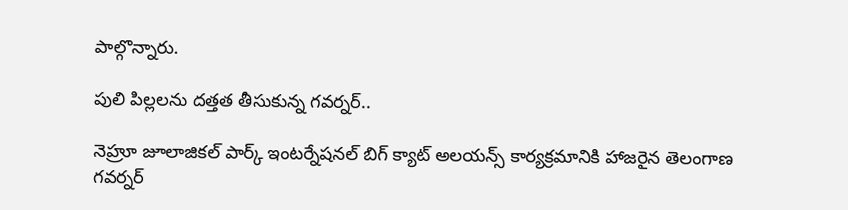పాల్గొన్నారు.

పులి పిల్లలను దత్తత తీసుకున్న గవర్నర్..

నెహ్రూ జూలాజికల్ పార్క్ ఇంటర్నేషనల్ బిగ్ క్యాట్ అలయన్స్ కార్యక్రమానికి హాజరైన తెలంగాణ గవర్నర్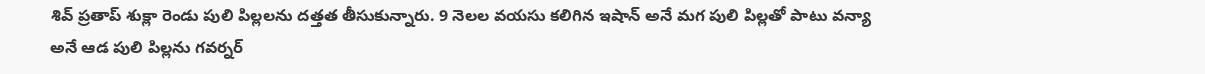శివ్ ప్రతాప్ శుక్లా రెండు పులి పిల్లలను దత్తత తీసుకున్నారు. 9 నెలల వయసు కలిగిన ఇషాన్ అనే మగ పులి పిల్లతో పాటు వన్యా అనే ఆడ పులి పిల్లను గవర్నర్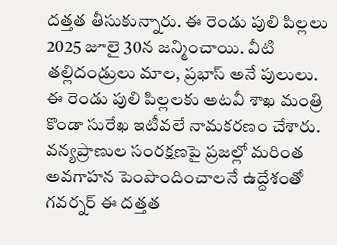దత్తత తీసుకున్నారు. ఈ రెండు పులి పిల్లలు 2025 జూలై 30న జన్మించాయి. వీటి తల్లిదండ్రులు మాల, ప్రభాస్ అనే పులులు. ఈ రెండు పులి పిల్లలకు అటవీ శాఖ మంత్రి కొండా సురేఖ ఇటీవలే నామకరణం చేశారు. వన్యప్రాణుల సంరక్షణపై ప్రజల్లో మరింత అవగాహన పెంపొందించాలనే ఉద్దేశంతో గవర్నర్ ఈ దత్తత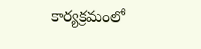కార్యక్రమంలో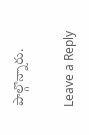పాల్గొన్నారు.

Leave a Reply